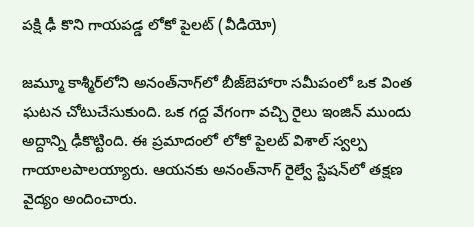పక్షి ఢీ కొని గాయపడ్డ లోకో పైలట్ (వీడియో)

జమ్మూ కాశ్మీర్‌లోని అనంత్‌నాగ్‌లో బీజ్‌బెహారా సమీపంలో ఒక వింత ఘటన చోటుచేసుకుంది. ఒక గద్ద వేగంగా వచ్చి రైలు ఇంజిన్ ముందు అద్దాన్ని ఢీకొట్టింది. ఈ ప్రమాదంలో లోకో పైలట్ విశాల్ స్వల్ప గాయాలపాలయ్యారు. ఆయనకు అనంత్‌నాగ్ రైల్వే స్టేషన్‌లో తక్షణ వైద్యం అందించారు.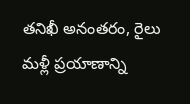తనిఖీ అనంతరం, రైలు మళ్లీ ప్రయాణాన్ని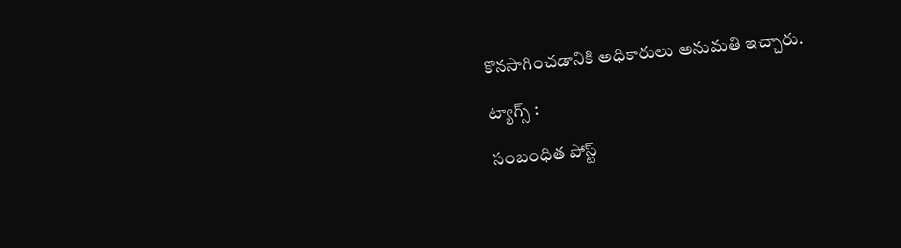కొనసాగించడానికి అధికారులు అనుమతి ఇచ్చారు.

ట్యాగ్స్ :

సంబంధిత పోస్ట్